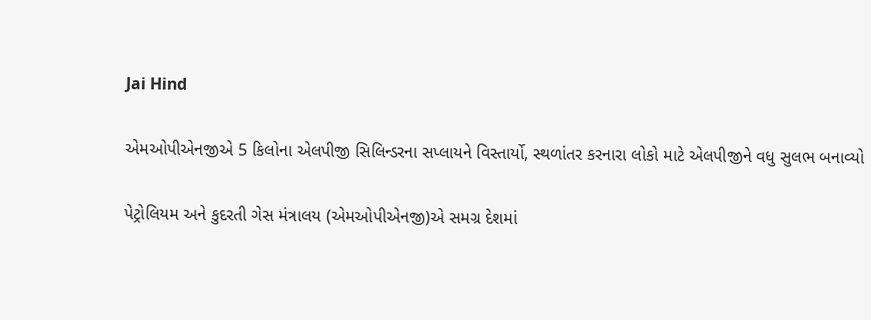Jai Hind

એમઓપીએનજીએ 5 કિલોના એલપીજી સિલિન્ડરના સપ્લાયને વિસ્તાર્યો, સ્થળાંતર કરનારા લોકો માટે એલપીજીને વધુ સુલભ બનાવ્યો

પેટ્રોલિયમ અને કુદરતી ગેસ મંત્રાલય (એમઓપીએનજી)એ સમગ્ર દેશમાં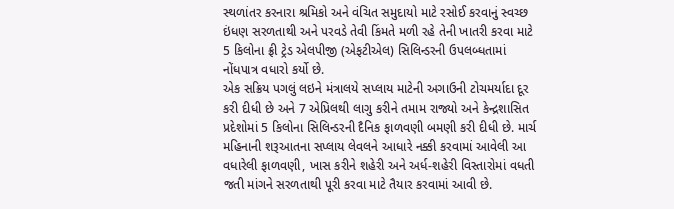સ્થળાંતર કરનારા શ્રમિકો અને વંચિત સમુદાયો માટે રસોઈ કરવાનું સ્વચ્છ ઇંધણ સરળતાથી અને પરવડે તેવી કિંમતે મળી રહે તેની ખાતરી કરવા માટે 5 કિલોના ફ્રી ટ્રેડ એલપીજી (એફટીએલ) સિલિન્ડરની ઉપલબ્ધતામાં નોંધપાત્ર વધારો કર્યો છે.
એક સક્રિય પગલું લઇને મંત્રાલયે સપ્લાય માટેની અગાઉની ટોચમર્યાદા દૂર કરી દીધી છે અને 7 એપ્રિલથી લાગુ કરીને તમામ રાજ્યો અને કેન્દ્રશાસિત પ્રદેશોમાં 5 કિલોના સિલિન્ડરની દૈનિક ફાળવણી બમણી કરી દીધી છે. માર્ચ મહિનાની શરૂઆતના સપ્લાય લેવલને આધારે નક્કી કરવામાં આવેલી આ વધારેલી ફાળવણી, ખાસ કરીને શહેરી અને અર્ધ-શહેરી વિસ્તારોમાં વધતી જતી માંગને સરળતાથી પૂરી કરવા માટે તૈયાર કરવામાં આવી છે.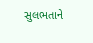સુલભતાને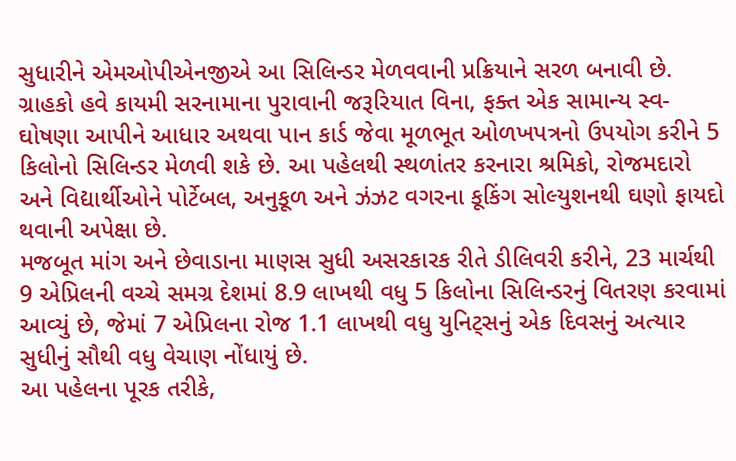સુધારીને એમઓપીએનજીએ આ સિલિન્ડર મેળવવાની પ્રક્રિયાને સરળ બનાવી છે. ગ્રાહકો હવે કાયમી સરનામાના પુરાવાની જરૂરિયાત વિના, ફક્ત એક સામાન્ય સ્વ-ઘોષણા આપીને આધાર અથવા પાન કાર્ડ જેવા મૂળભૂત ઓળખપત્રનો ઉપયોગ કરીને 5 કિલોનો સિલિન્ડર મેળવી શકે છે. આ પહેલથી સ્થળાંતર કરનારા શ્રમિકો, રોજમદારો અને વિદ્યાર્થીઓને પોર્ટેબલ, અનુકૂળ અને ઝંઝટ વગરના કૂકિંગ સોલ્યુશનથી ઘણો ફાયદો થવાની અપેક્ષા છે.
મજબૂત માંગ અને છેવાડાના માણસ સુધી અસરકારક રીતે ડીલિવરી કરીને, 23 માર્ચથી 9 એપ્રિલની વચ્ચે સમગ્ર દેશમાં 8.9 લાખથી વધુ 5 કિલોના સિલિન્ડરનું વિતરણ કરવામાં આવ્યું છે, જેમાં 7 એપ્રિલના રોજ 1.1 લાખથી વધુ યુનિટ્સનું એક દિવસનું અત્યાર સુધીનું સૌથી વધુ વેચાણ નોંધાયું છે.
આ પહેલના પૂરક તરીકે,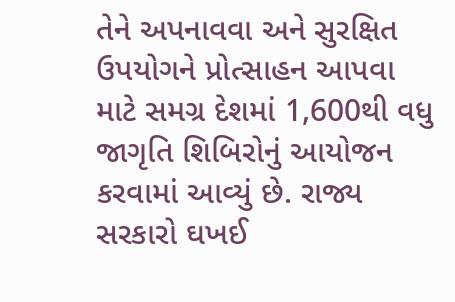તેને અપનાવવા અને સુરક્ષિત ઉપયોગને પ્રોત્સાહન આપવા માટે સમગ્ર દેશમાં 1,600થી વધુ જાગૃતિ શિબિરોનું આયોજન કરવામાં આવ્યું છે. રાજ્ય સરકારો ઘખઈ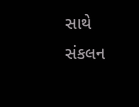સાથે સંકલન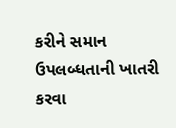કરીને સમાન ઉપલબ્ધતાની ખાતરી કરવા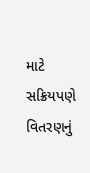માટે સક્રિયપણે વિતરણનું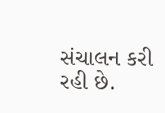સંચાલન કરી રહી છે.